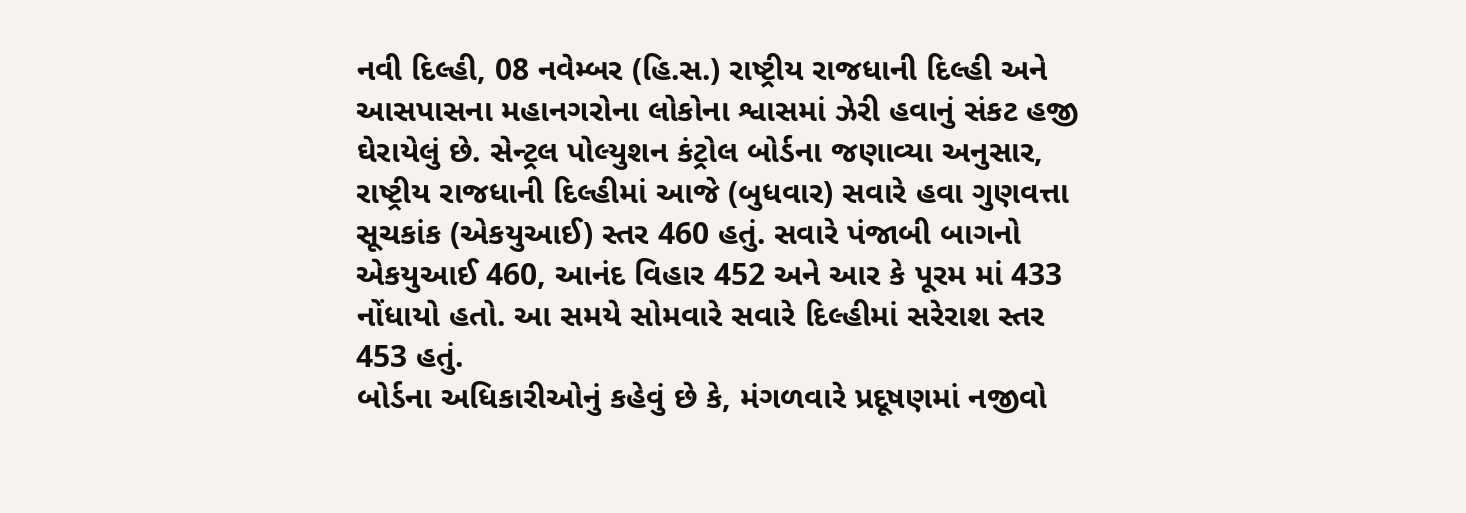નવી દિલ્હી, 08 નવેમ્બર (હિ.સ.) રાષ્ટ્રીય રાજધાની દિલ્હી અને આસપાસના મહાનગરોના લોકોના શ્વાસમાં ઝેરી હવાનું સંકટ હજી ઘેરાયેલું છે. સેન્ટ્રલ પોલ્યુશન કંટ્રોલ બોર્ડના જણાવ્યા અનુસાર, રાષ્ટ્રીય રાજધાની દિલ્હીમાં આજે (બુધવાર) સવારે હવા ગુણવત્તા સૂચકાંક (એકયુઆઈ) સ્તર 460 હતું. સવારે પંજાબી બાગનો એકયુઆઈ 460, આનંદ વિહાર 452 અને આર કે પૂરમ માં 433 નોંધાયો હતો. આ સમયે સોમવારે સવારે દિલ્હીમાં સરેરાશ સ્તર 453 હતું.
બોર્ડના અધિકારીઓનું કહેવું છે કે, મંગળવારે પ્રદૂષણમાં નજીવો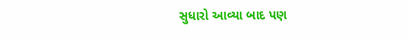સુધારો આવ્યા બાદ પણ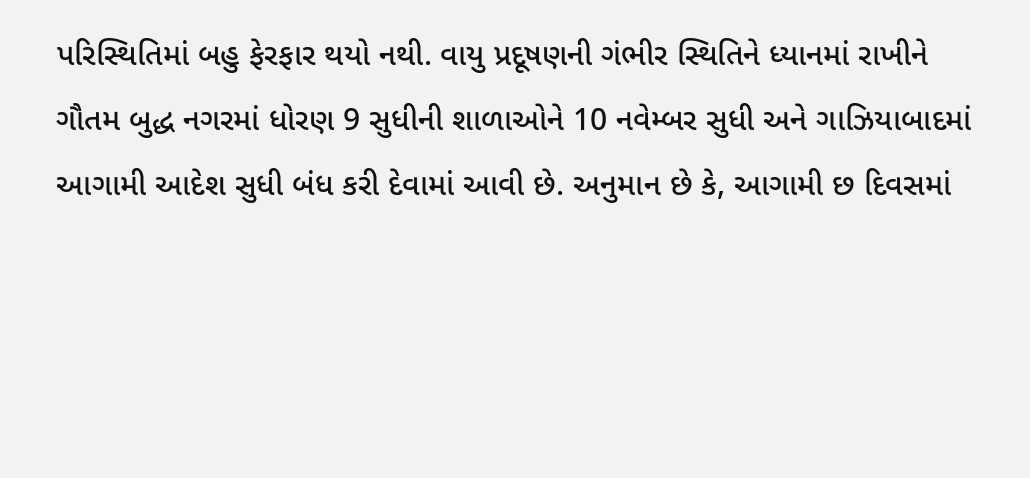પરિસ્થિતિમાં બહુ ફેરફાર થયો નથી. વાયુ પ્રદૂષણની ગંભીર સ્થિતિને ધ્યાનમાં રાખીને ગૌતમ બુદ્ધ નગરમાં ધોરણ 9 સુધીની શાળાઓને 10 નવેમ્બર સુધી અને ગાઝિયાબાદમાં આગામી આદેશ સુધી બંધ કરી દેવામાં આવી છે. અનુમાન છે કે, આગામી છ દિવસમાં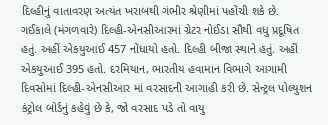દિલ્હીનું વાતાવરણ અત્યંત ખરાબથી ગંભીર શ્રેણીમાં પહોંચી શકે છે.
ગઈકાલે (મંગળવારે) દિલ્હી-એનસીઆરમાં ગ્રેટર નોઈડા સૌથી વધુ પ્રદૂષિત હતું. અહીં એકયુઆઈ 457 નોંધાયો હતો. દિલ્હી બીજા સ્થાને હતું. અહીં એકયુઆઈ 395 હતો. દરમિયાન, ભારતીય હવામાન વિભાગે આગામી દિવસોમાં દિલ્હી-એનસીઆર માં વરસાદની આગાહી કરી છે. સેન્ટ્રલ પોલ્યુશન કંટ્રોલ બોર્ડનું કહેવું છે કે, જો વરસાદ પડે તો વાયુ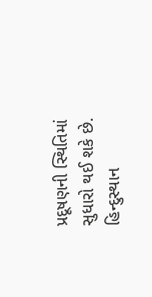પ્રદૂષણની સ્થિતિમાં સુધારો થઈ શકે છે.
હિન્દુસ્થાન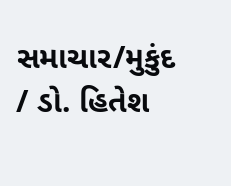સમાચાર/મુકુંદ / ડો. હિતેશ